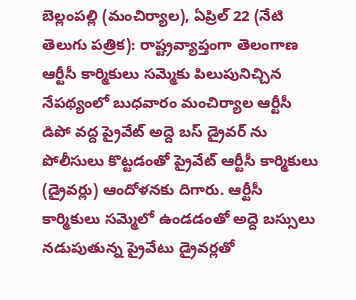బెల్లంపల్లి (మంచిర్యాల), ఏప్రిల్ 22 (నేటి తెలుగు పత్రిక): రాష్ట్రవ్యాప్తంగా తెలంగాణ ఆర్టీసీ కార్మికులు సమ్మెకు పిలుపునిచ్చిన నేపథ్యంలో బుధవారం మంచిర్యాల ఆర్టీసీ డిపో వద్ద ప్రైవేట్ అద్దె బస్ డ్రైవర్ ను పోలీసులు కొట్టడంతో ప్రైవేట్ ఆర్టీసీ కార్మికులు (డ్రైవర్లు) ఆందోళనకు దిగారు. ఆర్టీసీ కార్మికులు సమ్మెలో ఉండడంతో అద్దె బస్సులు నడుపుతున్న ప్రైవేటు డ్రైవర్లతో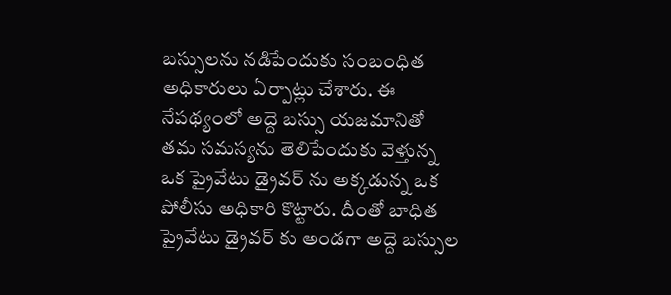బస్సులను నడిపేందుకు సంబంధిత అధికారులు ఏర్పాట్లు చేశారు. ఈ నేపథ్యంలో అద్దె బస్సు యజమానితో తమ సమస్యను తెలిపేందుకు వెళ్తున్న ఒక ప్రైవేటు డ్రైవర్ ను అక్కడున్న ఒక పోలీసు అధికారి కొట్టారు. దీంతో బాధిత ప్రైవేటు డ్రైవర్ కు అండగా అద్దె బస్సుల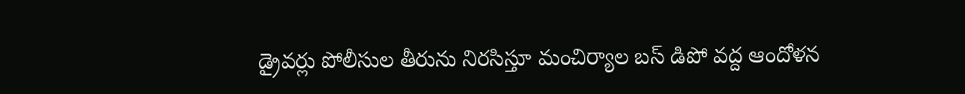డ్రైవర్లు పోలీసుల తీరును నిరసిస్తూ మంచిర్యాల బస్ డిపో వద్ద ఆందోళన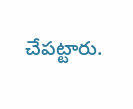చేపట్టారు.